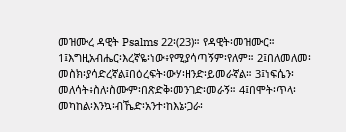መዝሙረ ዳዊት Psalms 22፡(23)። የዳዊት፡መዝሙር። 1፤እግዚአብሔር፡እረኛዬ፡ነው፥የሚያሳጣኝም፡የለም። 2፤በለመለመ፡መስክ፡ያሳድረኛል፤በዕረፍት፡ውሃ፡ዘንድ፡ይመራኛል። 3፤ነፍሴን፡መለሳት፥ስለ፡ስሙም፡በጽድቅ፡መንገድ፡መራኝ። 4፤በሞት፡ጥላ፡መካከል፡እንኳ፡ብኼድ፡አንተ፡ከእኔ፡ጋራ፡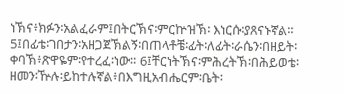ነኽና፥ክፉን፡አልፈራም፤በትርኽና፡ምርኵዝኽ፡ እነርሱ፡ያጸናኑኛል። 5፤በፊቴ፡ገበታን፡አዘጋጀኽልኝ፡በጠላቶቼ፡ፊት፡ለፊት፡ራሴን፡በዘይት፡ቀባኽ፥ጽዋዬም፡የተረፈ፡ነው። 6፤ቸርነትኽና፡ምሕረትኽ፡በሕይወቴ፡ዘመን፡ዅሉ፡ይከተሉኛል፥በእግዚአብሔርም፡ቤት፡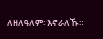ለዘለዓለም፡ እኖራለኹ።